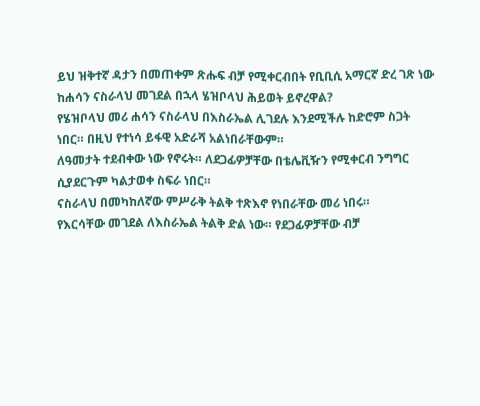ይህ ዝቅተኛ ዳታን በመጠቀም ጽሑፍ ብቻ የሚቀርብበት የቢቢሲ አማርኛ ድረ ገጽ ነው
ከሐሳን ናስራላህ መገደል በኋላ ሄዝቦላህ ሕይወት ይኖረዋል?
የሄዝቦላህ መሪ ሐሳን ናስራላህ በእስራኤል ሊገደሉ እንደሚችሉ ከድሮም ስጋት ነበር። በዚህ የተነሳ ይፋዊ አድራሻ አልነበራቸውም።
ለዓመታት ተደብቀው ነው የኖሩት። ለደጋፊዎቻቸው በቴሌቪዥን የሚቀርብ ንግግር ሲያደርጉም ካልታወቀ ስፍራ ነበር።
ናስራላህ በመካከለኛው ምሥራቅ ትልቅ ተጽእኖ የነበራቸው መሪ ነበሩ።
የእርሳቸው መገደል ለእስራኤል ትልቅ ድል ነው። የደጋፊዎቻቸው ብቻ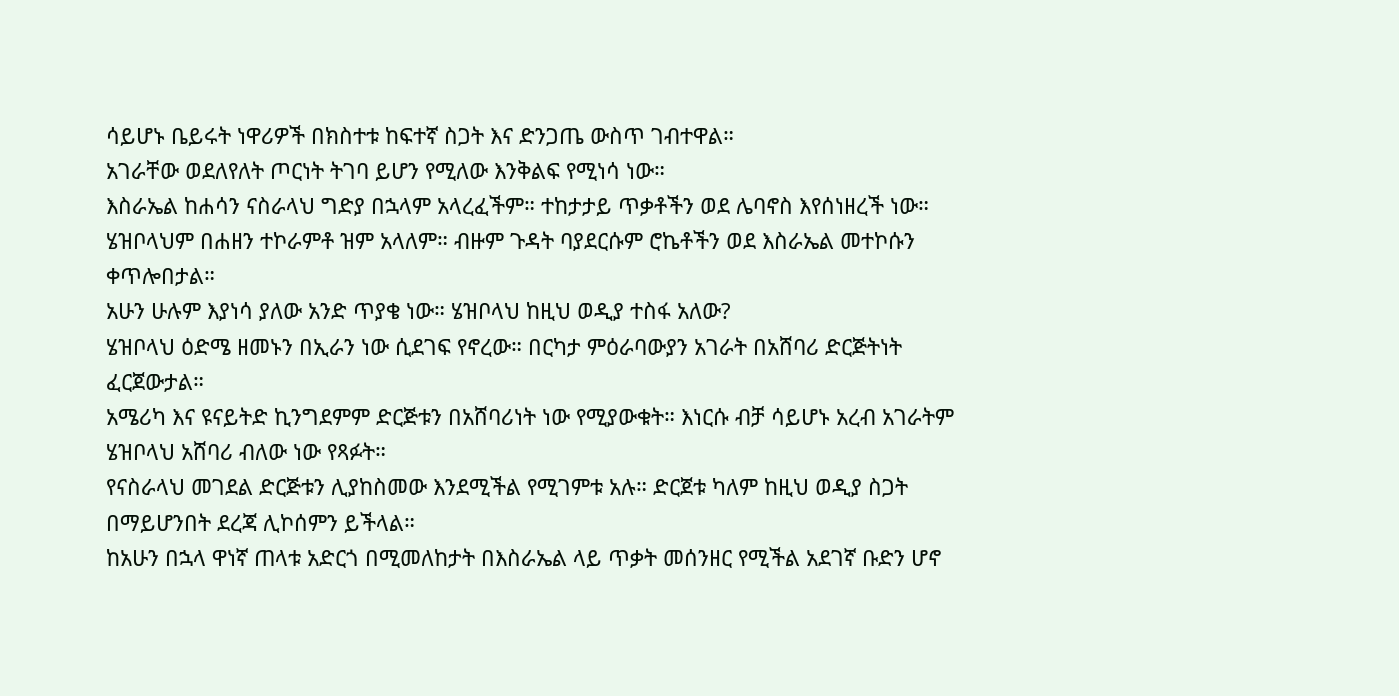ሳይሆኑ ቤይሩት ነዋሪዎች በክስተቱ ከፍተኛ ስጋት እና ድንጋጤ ውስጥ ገብተዋል።
አገራቸው ወደለየለት ጦርነት ትገባ ይሆን የሚለው እንቅልፍ የሚነሳ ነው።
እስራኤል ከሐሳን ናስራላህ ግድያ በኋላም አላረፈችም። ተከታታይ ጥቃቶችን ወደ ሌባኖስ እየሰነዘረች ነው። ሄዝቦላህም በሐዘን ተኮራምቶ ዝም አላለም። ብዙም ጉዳት ባያደርሱም ሮኬቶችን ወደ እስራኤል መተኮሱን ቀጥሎበታል።
አሁን ሁሉም እያነሳ ያለው አንድ ጥያቄ ነው። ሄዝቦላህ ከዚህ ወዲያ ተስፋ አለው?
ሄዝቦላህ ዕድሜ ዘመኑን በኢራን ነው ሲደገፍ የኖረው። በርካታ ምዕራባውያን አገራት በአሸባሪ ድርጅትነት ፈርጀውታል።
አሜሪካ እና ዩናይትድ ኪንግደምም ድርጅቱን በአሸባሪነት ነው የሚያውቁት። እነርሱ ብቻ ሳይሆኑ አረብ አገራትም ሄዝቦላህ አሸባሪ ብለው ነው የጻፉት።
የናስራላህ መገደል ድርጅቱን ሊያከስመው እንደሚችል የሚገምቱ አሉ። ድርጀቱ ካለም ከዚህ ወዲያ ስጋት በማይሆንበት ደረጃ ሊኮሰምን ይችላል።
ከአሁን በኋላ ዋነኛ ጠላቱ አድርጎ በሚመለከታት በእስራኤል ላይ ጥቃት መሰንዘር የሚችል አደገኛ ቡድን ሆኖ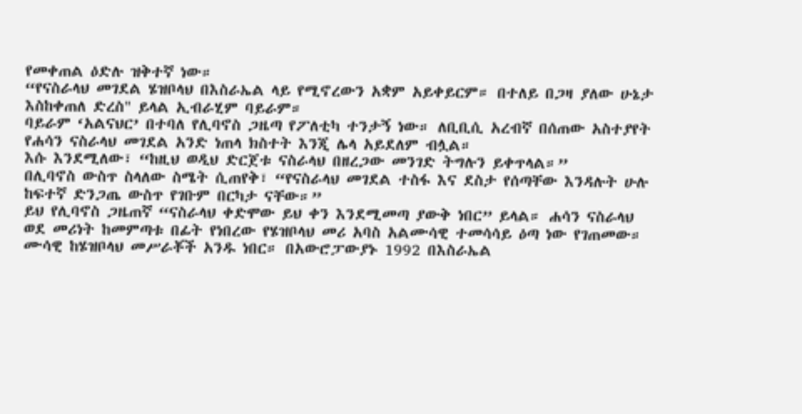የመቀጠል ዕድሉ ዝቅተኛ ነው።
“የናስራላህ መገደል ሄዝቦላህ በእስራኤል ላይ የሚኖረውን አቋም አይቀይርም። በተለይ በጋዛ ያለው ሁኔታ እስከቀጠለ ድረስ" ይላል ኢብራሂም ባይራም።
ባይራም ‘አልናህር’ በተባለ የሊባኖስ ጋዜጣ የፖለቲካ ተንታኝ ነው። ለቢቢሲ አረብኛ በሰጠው አስተያየት የሐሳን ናስራላህ መገደል አንድ ነጠላ ክስተት እንጂ ሌላ አይደለም ብሏል።
እሱ እንደሚለው፣ “ከዚህ ወዲህ ድርጀቱ ናስራላህ በዘረጋው መንገድ ትግሉን ይቀጥላል።”
በሊባኖስ ውስጥ ስላለው ስሜት ሲጠየቅ፣ “የናስራላህ መገደል ተስፋ እና ደስታ የሰጣቸው እንዳሉት ሁሉ ከፍተኛ ድንጋጤ ውስጥ የገቡም በርካታ ናቸው።”
ይህ የሊባኖስ ጋዜጠኛ “ናስራላህ ቀድሞው ይህ ቀን እንደሚመጣ ያውቅ ነበር” ይላል። ሐሳን ናስራላህ ወደ መሪነት ከመምጣቱ በፊት የነበረው የሄዝቦላህ መሪ አባስ አልሙሳዊ ተመሳሳይ ዕጣ ነው የገጠመው።
ሙሳዊ ከሄዝቦላህ መሥራቾች አንዱ ነበር። በአውሮፓውያኑ 1992 በእስራኤል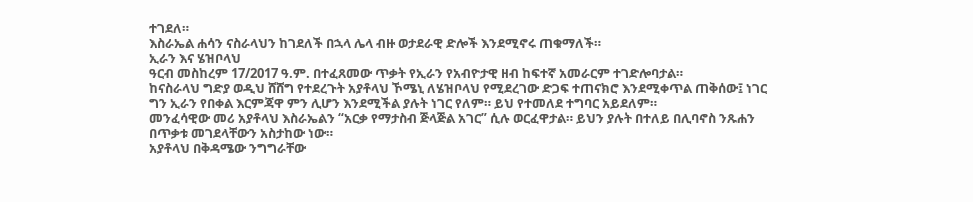ተገደለ።
እስራኤል ሐሳን ናስራላህን ከገደለች በኋላ ሌላ ብዙ ወታደራዊ ድሎች እንደሚኖሩ ጠቁማለች።
ኢራን እና ሄዝቦላህ
ዓርብ መስከረም 17/2017 ዓ.ም. በተፈጸመው ጥቃት የኢራን የአብዮታዊ ዘብ ከፍተኛ አመራርም ተገድሎባታል።
ከናስራላህ ግድያ ወዲህ ሸሸግ የተደረጉት አያቶላህ ኾሜኒ ለሄዝቦላህ የሚደረገው ድጋፍ ተጠናክሮ እንደሚቀጥል ጠቅሰው፤ ነገር ግን ኢራን የበቀል እርምጃዋ ምን ሊሆን እንደሚችል ያሉት ነገር የለም። ይህ የተመለደ ተግባር አይደለም።
መንፈሳዊው መሪ አያቶላህ እስራኤልን “አርቃ የማታስብ ጅላጅል አገር” ሲሉ ወርፈዋታል። ይህን ያሉት በተለይ በሊባኖስ ንጹሐን በጥቃቱ መገደላቸውን አስታከው ነው።
አያቶላህ በቅዳሜው ንግግራቸው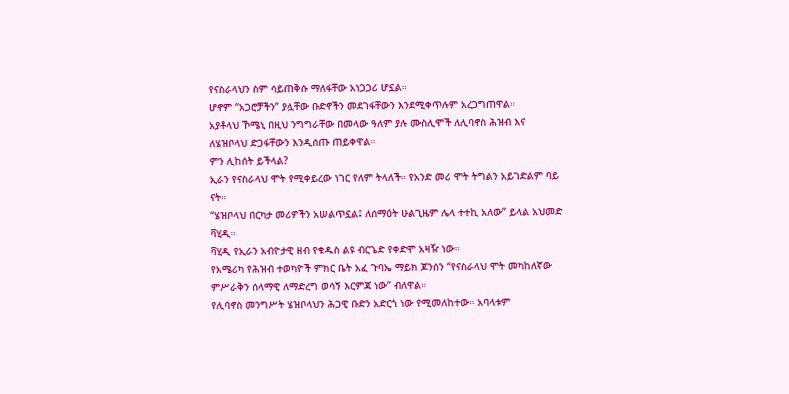የናስራላህን ስም ሳይጠቅሱ ማለፋቸው አነጋጋሪ ሆኗል።
ሆኖም “አጋሮቻችን” ያሏቸው ቡድኖችን መደገፋቸውን እንደሚቀጥሉም አረጋግጠዋል።
አያቶላህ ኾሜኒ በዚህ ንግግራቸው በመላው ዓለም ያሉ ሙስሊሞች ለሊባኖስ ሕዝብ እና ለሄዝቦላህ ድጋፋቸውን እንዲሰጡ ጠይቀዋል።
ምን ሊከሰት ይችላል?
ኢራን የናስራላህ ሞት የሚቀይረው ነገር የለም ትላለች። የአንድ መሪ ሞት ትግልን አይገድልም ባይ ናት።
“ሄዝቦላህ በርካታ መሪዎችን አሠልጥኗል፤ ለሰማዕት ሁልጊዜም ሌላ ተተኪ አለው” ይላል አህመድ ቫሂዲ።
ቫሂዲ የኢራን አብዮታዊ ዘብ የቁዱስ ልዩ ብርጌድ የቀድሞ አዛዥ ነው።
የአሜሪካ የሕዝብ ተወካዮች ምክር ቤት አፈ ጉባኤ ማይክ ጆንሰን “የናስራላህ ሞት መካከለኛው ምሥራቅን ሰላማዊ ለማድረግ ወሳኝ እርምጃ ነው” ብለዋል።
የሊባኖስ መንግሥት ሄዝቦላህን ሕጋዊ ቡድን አድርጎ ነው የሚመለከተው። አባላቱም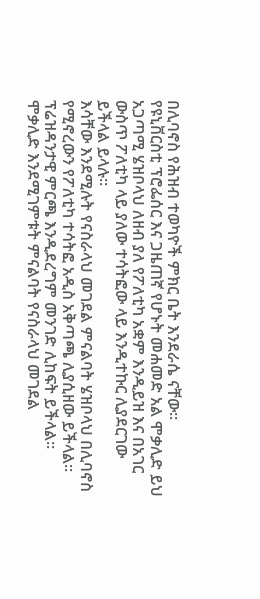በሊባኖስ የሕዝብ ተወካዮች ምክር ቤት እንደራሴ ናቸው።
የዩኒቨርስቲ ፕሮፌሰር እና ጋዜጠኛ የሆኑት መሐመድ አል ሞቃሊድ ይህ አጋጣሚ ሄዝቦላህ ለዘብ ያለ የፖለቲካ አቋም እንዲይዝ እና በአገር ውስጥ ፖለቲካ ላይ ያለው ተሳትፎው ላይ እንዲተኩር ሊያደርገው ይችላል ይላሉ።
እሳቸው እንደሚሉት የናስራላህ መገደል ምናልባት ሄዝቦላህ በሊባኖስ የሚኖረውን የፖለቲካ ተሳትፎ አዲስ አቅጣጫ ሊያሲዘው ይችላል። ፕሬዝዳንታዊ ምርጫ እንዲደረግም መንገድ ሊከፍት ይችላል።
ሞቃሊድ እንደሚገምቱት ምናልባት የናስራላህ መገደል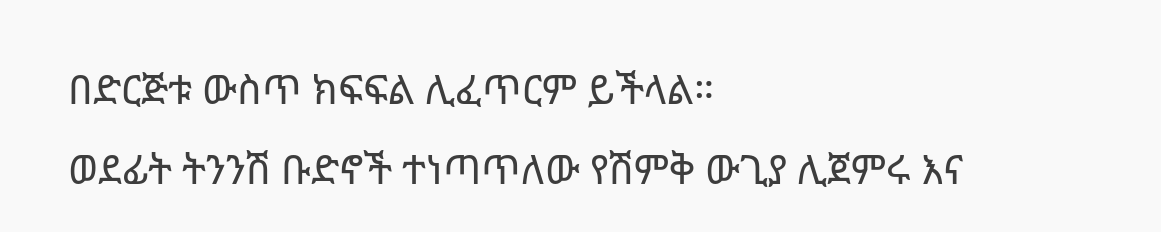በድርጅቱ ውስጥ ክፍፍል ሊፈጥርም ይችላል።
ወደፊት ትንንሽ ቡድኖች ተነጣጥለው የሽምቅ ውጊያ ሊጀምሩ እና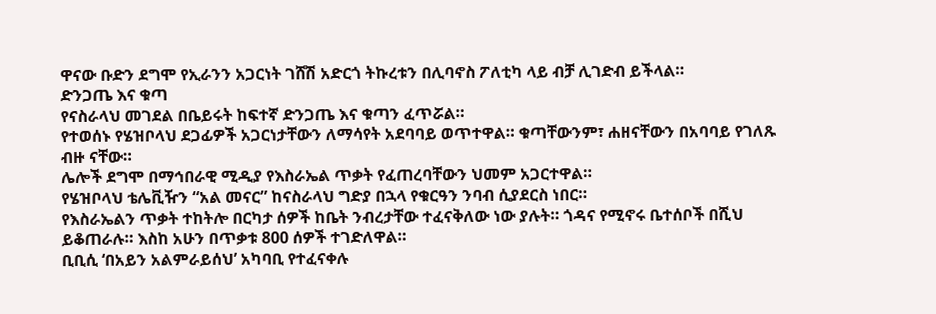ዋናው ቡድን ደግሞ የኢራንን አጋርነት ገሸሽ አድርጎ ትኩረቱን በሊባኖስ ፖለቲካ ላይ ብቻ ሊገድብ ይችላል።
ድንጋጤ እና ቁጣ
የናስራላህ መገደል በቤይሩት ከፍተኛ ድንጋጤ እና ቁጣን ፈጥሯል።
የተወሰኑ የሄዝቦላህ ደጋፊዎች አጋርነታቸውን ለማሳየት አደባባይ ወጥተዋል። ቁጣቸውንም፣ ሐዘናቸውን በአባባይ የገለጹ ብዙ ናቸው።
ሌሎች ደግሞ በማኅበራዊ ሚዲያ የእስራኤል ጥቃት የፈጠረባቸውን ህመም አጋርተዋል።
የሄዝቦላህ ቴሌቪዥን “አል መናር” ከናስራላህ ግድያ በኋላ የቁርዓን ንባብ ሲያደርስ ነበር።
የእስራኤልን ጥቃት ተከትሎ በርካታ ሰዎች ከቤት ንብረታቸው ተፈናቅለው ነው ያሉት። ጎዳና የሚኖሩ ቤተሰቦች በሺህ ይቆጠራሉ። እስከ አሁን በጥቃቱ 800 ሰዎች ተገድለዋል።
ቢቢሲ ‘በአይን አልምራይሰህ’ አካባቢ የተፈናቀሉ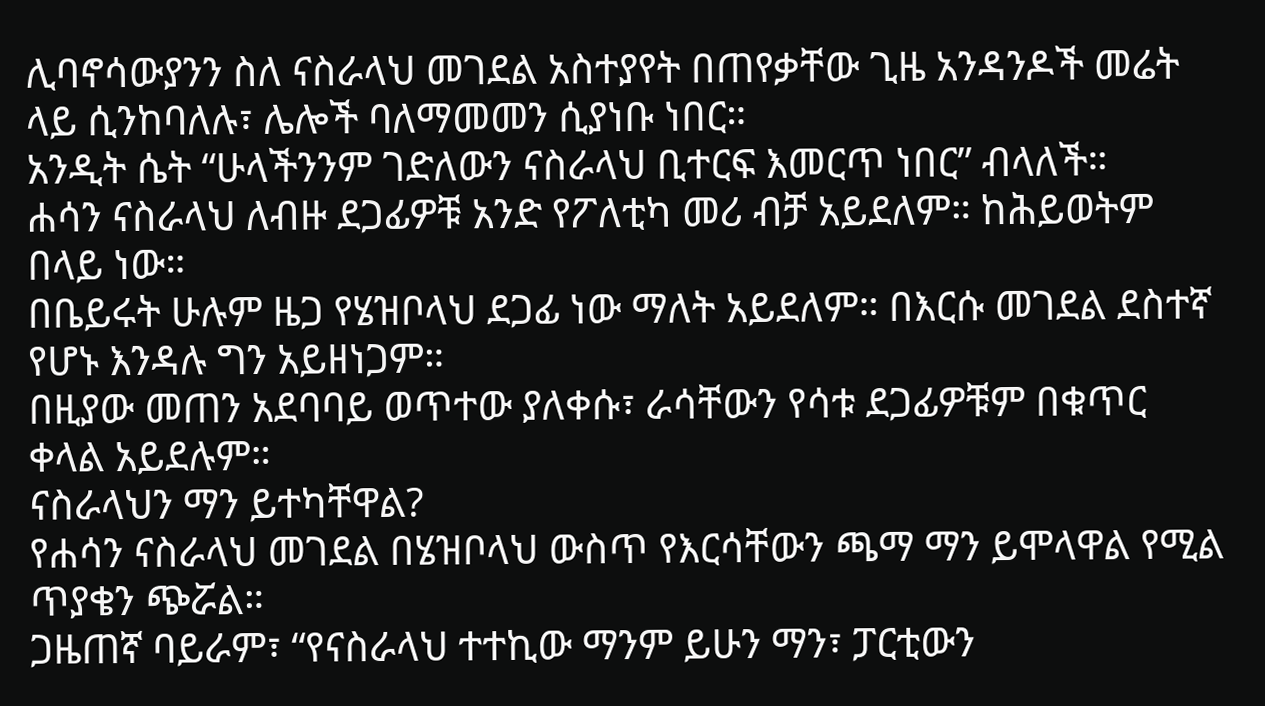ሊባኖሳውያንን ስለ ናስራላህ መገደል አስተያየት በጠየቃቸው ጊዜ አንዳንዶች መሬት ላይ ሲንከባለሉ፣ ሌሎች ባለማመመን ሲያነቡ ነበር።
አንዲት ሴት “ሁላችንንም ገድለውን ናስራላህ ቢተርፍ እመርጥ ነበር” ብላለች።
ሐሳን ናስራላህ ለብዙ ደጋፊዎቹ አንድ የፖለቲካ መሪ ብቻ አይደለም። ከሕይወትም በላይ ነው።
በቤይሩት ሁሉም ዜጋ የሄዝቦላህ ደጋፊ ነው ማለት አይደለም። በእርሱ መገደል ደስተኛ የሆኑ እንዳሉ ግን አይዘነጋም።
በዚያው መጠን አደባባይ ወጥተው ያለቀሱ፣ ራሳቸውን የሳቱ ደጋፊዎቹም በቁጥር ቀላል አይደሉም።
ናስራላህን ማን ይተካቸዋል?
የሐሳን ናስራላህ መገደል በሄዝቦላህ ውስጥ የእርሳቸውን ጫማ ማን ይሞላዋል የሚል ጥያቄን ጭሯል።
ጋዜጠኛ ባይራም፣ “የናስራላህ ተተኪው ማንም ይሁን ማን፣ ፓርቲውን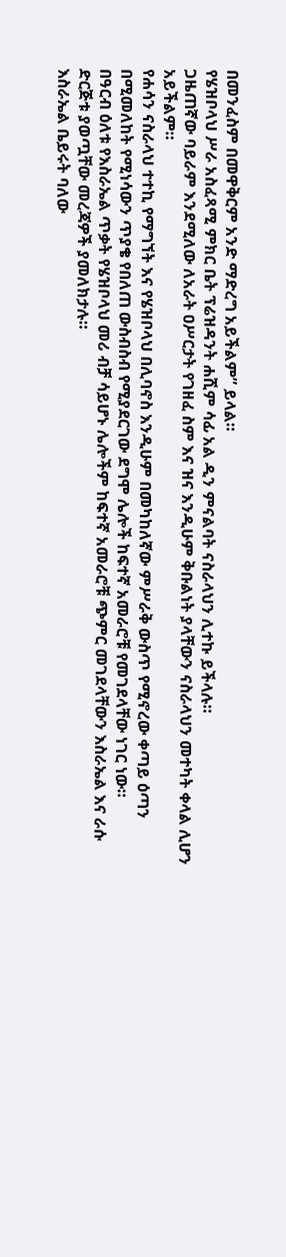በመንፈስም በመዋቅርም አንድ ማድረግ አይችልም” ይላል።
የሄዝቦላህ ሥራ አስፈጻሚ ምክር ቤት ፕሬዝዳንት ሐሺም ሳፊ አል ዲን ምናልባት ናስራላህን ሊተኩ ይችላሉ።
ጋዜጠኛው ባይራም እንደሚለው ለአራት ዐሥርታት የገዘፈ ስም እና ዝና እንዲሁም ቅቡልነት ያላቸውን ናስራላህን መተካት ቀላል ሊሆን አይችልም።
የሐሳን ናስራላህ ተተኪ የማግኘት እና የሄዝቦላህ በሊባኖስ እንዲሁም በመካከለኛው ምሥራቅ ውስጥ የሚኖረው ቀጣይ ዕጣን በሚመለከት የሚነሳውን ጥያቄ የበለጠ ውስብስብ የሚያደርገው ደግሞ ሌሎች ከፍተኛ አመራሮቹ የመገደላቸው ነገር ነው።
በዓርብ ዕለቱ የእስራኤል ጥቃት የሄዝቦላህ መሪ ብቻ ሳይሆኑ ሌሎችም ከፍተኛ አመራሮቹ ጭምር መገደላቸውን እስራኤል እና ራሱ ድርጅቱ ያወጧቸው መረጃዎች ያመለክታሉ።
እስራኤል ቤይሩት ባለው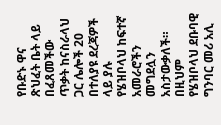የቡድኑ ዋና ጽህፈት ቤት ላይ በፈጸመችው ጥቃት ከናስራላህ ጋር ሌሎች 20 በተለያዩ ደረጃዎች ላይ ያሉ የሄዝቦላህ ከፍተኛ አመራሮችን መግደሏን አስታውቃለች።
በዚህም የሄዝቦላህ ደቡባዊ ግንባር መሪ አሊ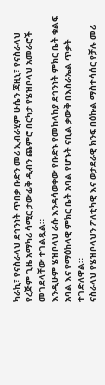ካራኪ፣ የናስራላህ ደኅንነት ጥበቃ ቡድን መሪ ኢብራሂም ሁሴን ጃዚኒ፣ የናስራላህ የረጅም ጊዜ አማካሪ ሳሚር ታውፊቅ ዲብን ጨምሮ በርካታ የሄዝቦላህ አመራሮች መገደላቸው ተገልጿል።
እንዲሁም ሄዝቦላህ ራሱ እንዳሳወቀው የቡድኑ የመከላከያ ደኅንነት ምክር ቤት ቁልፍ አባል እና የማዕከላዊ ምክር ቤት አባል የሆኑት ናቢል ቃውቅ በእስራኤል ጥቃት ተገድለዋል።
ናስራላህ የሄዝቦላህን ፖለቲካዊ እና ወታደራዊ ክንፍ በዕኩል ማስተሳሰር የቻሉ መሪ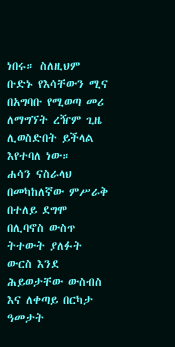ነበሩ። ስለዚህም ቡድኑ የእሳቸውን ሚና በአግባቡ የሚወጣ መሪ ለማግኘት ረዥም ጊዜ ሊወስድበት ይችላል እየተባለ ነው።
ሐሳን ናስራላህ በመካከለኛው ምሥራቅ በተለይ ደግሞ በሊባኖስ ውስጥ ትተውት ያለፉት ውርስ እንደ ሕይወታቸው ውስብስ እና ለቀጣይ በርካታ ዓመታት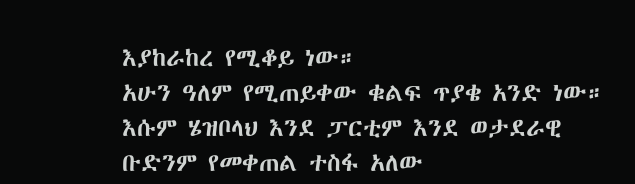እያከራከረ የሚቆይ ነው።
አሁን ዓለም የሚጠይቀው ቁልፍ ጥያቄ አንድ ነው። እሱም ሄዝቦላህ እንደ ፓርቲም እንደ ወታደራዊ ቡድንም የመቀጠል ተስፋ አለው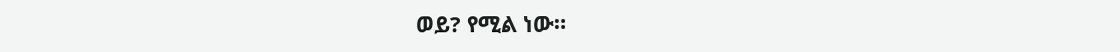ወይ? የሚል ነው።